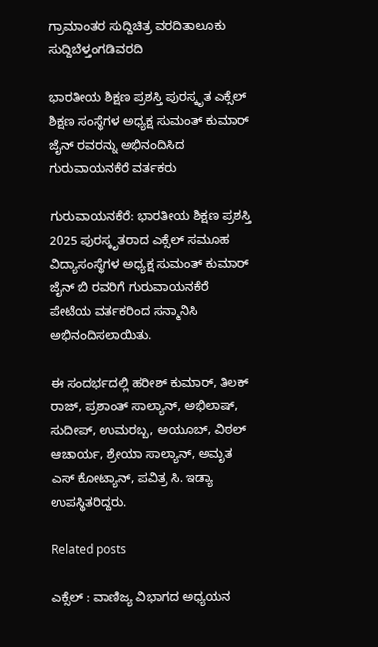ಗ್ರಾಮಾಂತರ ಸುದ್ದಿಚಿತ್ರ ವರದಿತಾಲೂಕು ಸುದ್ದಿಬೆಳ್ತಂಗಡಿವರದಿ

ಭಾರತೀಯ ಶಿಕ್ಷಣ ಪ್ರಶಸ್ತಿ ಪುರಸ್ಕೃತ ಎಕ್ಸೆಲ್ ಶಿಕ್ಷಣ ಸಂಸ್ಥೆಗಳ ಅಧ್ಯಕ್ಷ ಸುಮಂತ್ ಕುಮಾರ್ ಜೈನ್ ರವರನ್ನು ಅಭಿನಂದಿಸಿದ ಗುರುವಾಯನಕೆರೆ ವರ್ತಕರು

ಗುರುವಾಯನಕೆರೆ: ಭಾರತೀಯ ಶಿಕ್ಷಣ ಪ್ರಶಸ್ತಿ 2025 ಪುರಸ್ಕೃತರಾದ ಎಕ್ಸೆಲ್ ಸಮೂಹ ವಿದ್ಯಾಸಂಸ್ಥೆಗಳ ಅಧ್ಯಕ್ಷ ಸುಮಂತ್ ಕುಮಾರ್ ಜೈನ್ ಬಿ ರವರಿಗೆ ಗುರುವಾಯನಕೆರೆ ಪೇಟೆಯ ವರ್ತಕರಿಂದ ಸನ್ಮಾನಿಸಿ ಅಭಿನಂದಿಸಲಾಯಿತು.

ಈ ಸಂದರ್ಭದಲ್ಲಿ ಹರೀಶ್ ಕುಮಾರ್, ತಿಲಕ್ ರಾಜ್, ಪ್ರಶಾಂತ್ ಸಾಲ್ಯಾನ್, ಅಭಿಲಾಷ್, ಸುದೀಪ್, ಉಮರಬ್ಬ, ಅಯೂಬ್, ವಿಠಲ್ ಆಚಾರ್ಯ, ಶ್ರೇಯಾ ಸಾಲ್ಯಾನ್, ಅಮೃತ ಎಸ್ ಕೋಟ್ಯಾನ್, ಪವಿತ್ರ ಸಿ. ಇಡ್ಯಾ ಉಪಸ್ಥಿತರಿದ್ದರು.

Related posts

ಎಕ್ಸೆಲ್ : ವಾಣಿಜ್ಯ ವಿಭಾಗದ ಅಧ್ಯಯನ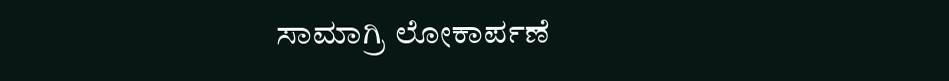ಸಾಮಾಗ್ರಿ ಲೋಕಾರ್ಪಣೆ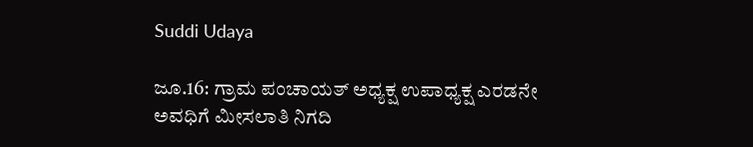Suddi Udaya

ಜೂ.16: ಗ್ರಾಮ ಪಂಚಾಯತ್ ಅಧ್ಯಕ್ಷ ಉಪಾಧ್ಯಕ್ಷ ಎರಡನೇ ಅವಧಿಗೆ ಮೀಸಲಾತಿ ನಿಗದಿ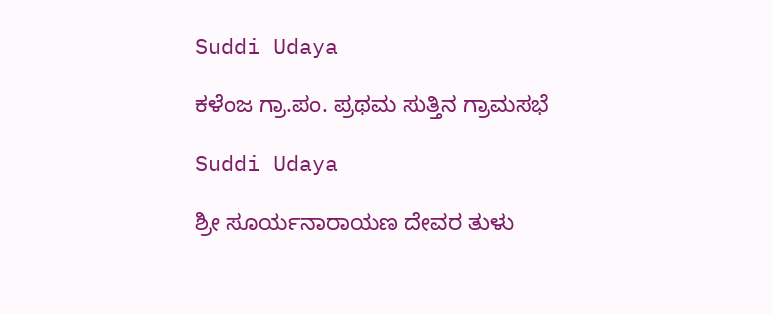Suddi Udaya

ಕಳೆಂಜ ಗ್ರಾ.ಪಂ. ಪ್ರಥಮ ಸುತ್ತಿನ ಗ್ರಾಮಸಭೆ

Suddi Udaya

ಶ್ರೀ ಸೂರ್ಯನಾರಾಯಣ ದೇವರ ತುಳು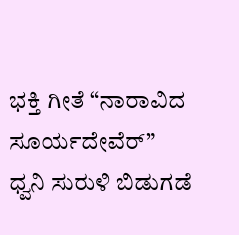ಭಕ್ತಿ ಗೀತೆ “ನಾರಾವಿದ ಸೂರ್ಯದೇವೆರ್” ಧ್ವನಿ ಸುರುಳಿ ಬಿಡುಗಡೆ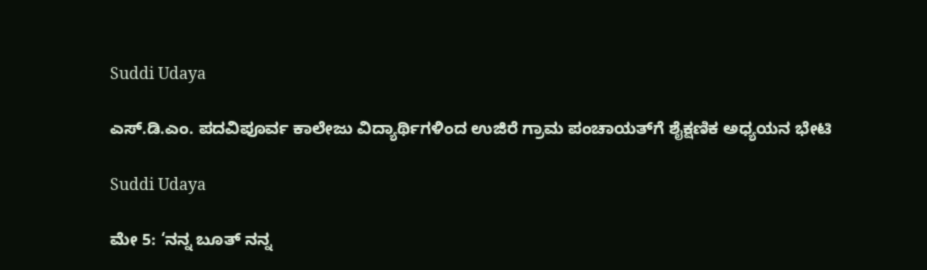Suddi Udaya

ಎಸ್.ಡಿ.ಎಂ. ಪದವಿಪೂರ್ವ ಕಾಲೇಜು ವಿದ್ಯಾರ್ಥಿಗಳಿಂದ ಉಜಿರೆ ಗ್ರಾಮ ಪಂಚಾಯತ್‌ಗೆ ಶೈಕ್ಷಣಿಕ ಅಧ್ಯಯನ ಭೇಟಿ

Suddi Udaya

ಮೇ 5: ‘ನನ್ನ ಬೂತ್ ನನ್ನ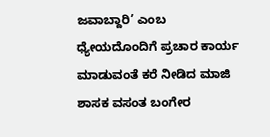ಜವಾಬ್ದಾರಿ’ ಎಂಬ ಧ್ಯೇಯದೊಂದಿಗೆ ಪ್ರಚಾರ ಕಾರ್ಯ ಮಾಡುವಂತೆ ಕರೆ ನೀಡಿದ ಮಾಜಿ ಶಾಸಕ ವಸಂತ ಬಂಗೇರ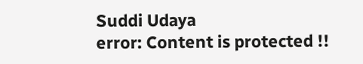Suddi Udaya
error: Content is protected !!